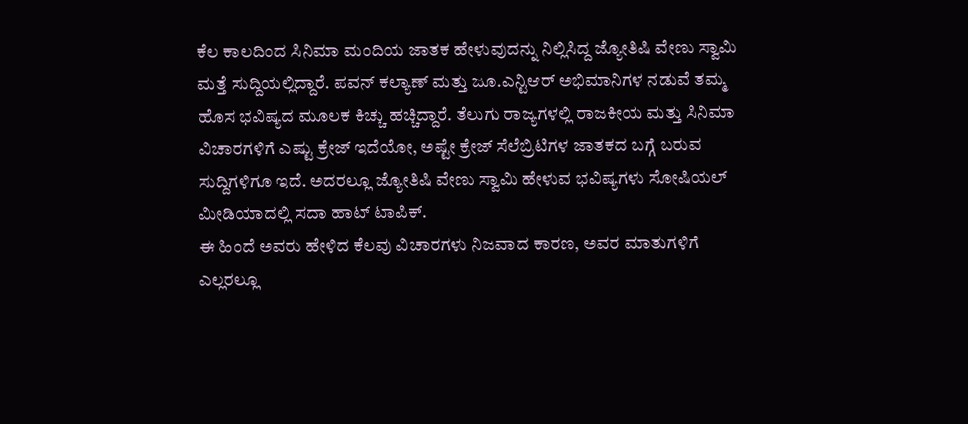ಕೆಲ ಕಾಲದಿಂದ ಸಿನಿಮಾ ಮಂದಿಯ ಜಾತಕ ಹೇಳುವುದನ್ನು ನಿಲ್ಲಿಸಿದ್ದ ಜ್ಯೋತಿಷಿ ವೇಣು ಸ್ವಾಮಿ ಮತ್ತೆ ಸುದ್ದಿಯಲ್ಲಿದ್ದಾರೆ. ಪವನ್ ಕಲ್ಯಾಣ್ ಮತ್ತು ಜೂ.ಎನ್ಟಿಆರ್ ಅಭಿಮಾನಿಗಳ ನಡುವೆ ತಮ್ಮ ಹೊಸ ಭವಿಷ್ಯದ ಮೂಲಕ ಕಿಚ್ಚು ಹಚ್ಚಿದ್ದಾರೆ. ತೆಲುಗು ರಾಜ್ಯಗಳಲ್ಲಿ ರಾಜಕೀಯ ಮತ್ತು ಸಿನಿಮಾ ವಿಚಾರಗಳಿಗೆ ಎಷ್ಟು ಕ್ರೇಜ್ ಇದೆಯೋ, ಅಷ್ಟೇ ಕ್ರೇಜ್ ಸೆಲೆಬ್ರಿಟಿಗಳ ಜಾತಕದ ಬಗ್ಗೆ ಬರುವ ಸುದ್ದಿಗಳಿಗೂ ಇದೆ. ಅದರಲ್ಲೂ ಜ್ಯೋತಿಷಿ ವೇಣು ಸ್ವಾಮಿ ಹೇಳುವ ಭವಿಷ್ಯಗಳು ಸೋಷಿಯಲ್ ಮೀಡಿಯಾದಲ್ಲಿ ಸದಾ ಹಾಟ್ ಟಾಪಿಕ್.
ಈ ಹಿಂದೆ ಅವರು ಹೇಳಿದ ಕೆಲವು ವಿಚಾರಗಳು ನಿಜವಾದ ಕಾರಣ, ಅವರ ಮಾತುಗಳಿಗೆ ಎಲ್ಲರಲ್ಲೂ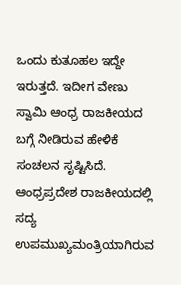ಒಂದು ಕುತೂಹಲ ಇದ್ದೇ ಇರುತ್ತದೆ. ಇದೀಗ ವೇಣು ಸ್ವಾಮಿ ಆಂಧ್ರ ರಾಜಕೀಯದ ಬಗ್ಗೆ ನೀಡಿರುವ ಹೇಳಿಕೆ ಸಂಚಲನ ಸೃಷ್ಟಿಸಿದೆ. ಆಂಧ್ರಪ್ರದೇಶ ರಾಜಕೀಯದಲ್ಲಿ ಸದ್ಯ ಉಪಮುಖ್ಯಮಂತ್ರಿಯಾಗಿರುವ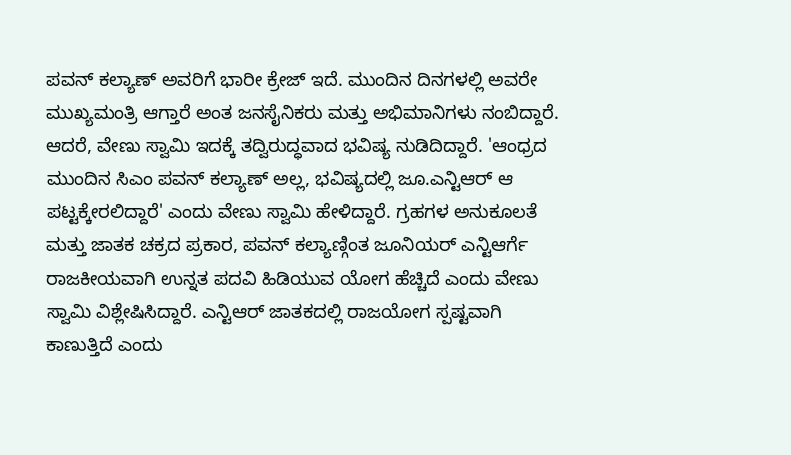ಪವನ್ ಕಲ್ಯಾಣ್ ಅವರಿಗೆ ಭಾರೀ ಕ್ರೇಜ್ ಇದೆ. ಮುಂದಿನ ದಿನಗಳಲ್ಲಿ ಅವರೇ ಮುಖ್ಯಮಂತ್ರಿ ಆಗ್ತಾರೆ ಅಂತ ಜನಸೈನಿಕರು ಮತ್ತು ಅಭಿಮಾನಿಗಳು ನಂಬಿದ್ದಾರೆ.
ಆದರೆ, ವೇಣು ಸ್ವಾಮಿ ಇದಕ್ಕೆ ತದ್ವಿರುದ್ಧವಾದ ಭವಿಷ್ಯ ನುಡಿದಿದ್ದಾರೆ. 'ಆಂಧ್ರದ ಮುಂದಿನ ಸಿಎಂ ಪವನ್ ಕಲ್ಯಾಣ್ ಅಲ್ಲ, ಭವಿಷ್ಯದಲ್ಲಿ ಜೂ.ಎನ್ಟಿಆರ್ ಆ ಪಟ್ಟಕ್ಕೇರಲಿದ್ದಾರೆ' ಎಂದು ವೇಣು ಸ್ವಾಮಿ ಹೇಳಿದ್ದಾರೆ. ಗ್ರಹಗಳ ಅನುಕೂಲತೆ ಮತ್ತು ಜಾತಕ ಚಕ್ರದ ಪ್ರಕಾರ, ಪವನ್ ಕಲ್ಯಾಣ್ಗಿಂತ ಜೂನಿಯರ್ ಎನ್ಟಿಆರ್ಗೆ ರಾಜಕೀಯವಾಗಿ ಉನ್ನತ ಪದವಿ ಹಿಡಿಯುವ ಯೋಗ ಹೆಚ್ಚಿದೆ ಎಂದು ವೇಣು ಸ್ವಾಮಿ ವಿಶ್ಲೇಷಿಸಿದ್ದಾರೆ. ಎನ್ಟಿಆರ್ ಜಾತಕದಲ್ಲಿ ರಾಜಯೋಗ ಸ್ಪಷ್ಟವಾಗಿ ಕಾಣುತ್ತಿದೆ ಎಂದು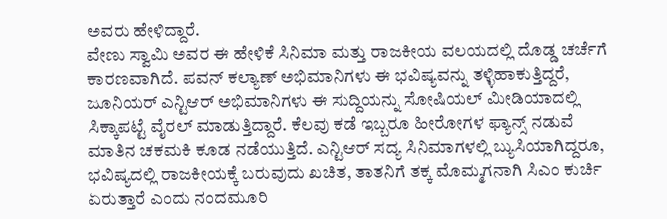ಅವರು ಹೇಳಿದ್ದಾರೆ.
ವೇಣು ಸ್ವಾಮಿ ಅವರ ಈ ಹೇಳಿಕೆ ಸಿನಿಮಾ ಮತ್ತು ರಾಜಕೀಯ ವಲಯದಲ್ಲಿ ದೊಡ್ಡ ಚರ್ಚೆಗೆ ಕಾರಣವಾಗಿದೆ. ಪವನ್ ಕಲ್ಯಾಣ್ ಅಭಿಮಾನಿಗಳು ಈ ಭವಿಷ್ಯವನ್ನು ತಳ್ಳಿಹಾಕುತ್ತಿದ್ದರೆ, ಜೂನಿಯರ್ ಎನ್ಟಿಆರ್ ಅಭಿಮಾನಿಗಳು ಈ ಸುದ್ದಿಯನ್ನು ಸೋಷಿಯಲ್ ಮೀಡಿಯಾದಲ್ಲಿ ಸಿಕ್ಕಾಪಟ್ಟೆ ವೈರಲ್ ಮಾಡುತ್ತಿದ್ದಾರೆ. ಕೆಲವು ಕಡೆ ಇಬ್ಬರೂ ಹೀರೋಗಳ ಫ್ಯಾನ್ಸ್ ನಡುವೆ ಮಾತಿನ ಚಕಮಕಿ ಕೂಡ ನಡೆಯುತ್ತಿದೆ. ಎನ್ಟಿಆರ್ ಸದ್ಯ ಸಿನಿಮಾಗಳಲ್ಲಿ ಬ್ಯುಸಿಯಾಗಿದ್ದರೂ, ಭವಿಷ್ಯದಲ್ಲಿ ರಾಜಕೀಯಕ್ಕೆ ಬರುವುದು ಖಚಿತ, ತಾತನಿಗೆ ತಕ್ಕ ಮೊಮ್ಮಗನಾಗಿ ಸಿಎಂ ಕುರ್ಚಿ ಏರುತ್ತಾರೆ ಎಂದು ನಂದಮೂರಿ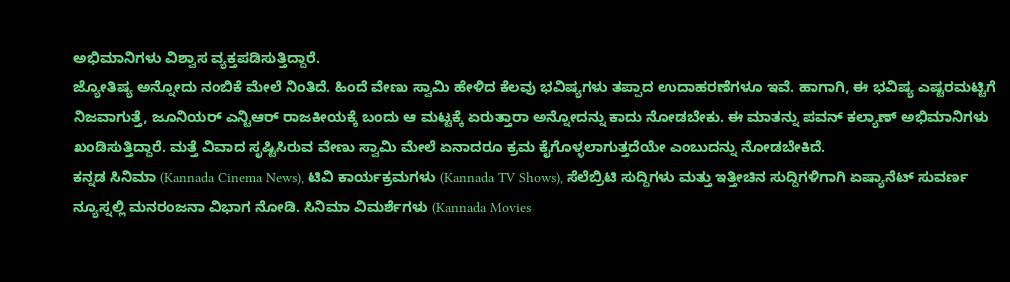ಅಭಿಮಾನಿಗಳು ವಿಶ್ವಾಸ ವ್ಯಕ್ತಪಡಿಸುತ್ತಿದ್ದಾರೆ.
ಜ್ಯೋತಿಷ್ಯ ಅನ್ನೋದು ನಂಬಿಕೆ ಮೇಲೆ ನಿಂತಿದೆ. ಹಿಂದೆ ವೇಣು ಸ್ವಾಮಿ ಹೇಳಿದ ಕೆಲವು ಭವಿಷ್ಯಗಳು ತಪ್ಪಾದ ಉದಾಹರಣೆಗಳೂ ಇವೆ. ಹಾಗಾಗಿ, ಈ ಭವಿಷ್ಯ ಎಷ್ಟರಮಟ್ಟಿಗೆ ನಿಜವಾಗುತ್ತೆ, ಜೂನಿಯರ್ ಎನ್ಟಿಆರ್ ರಾಜಕೀಯಕ್ಕೆ ಬಂದು ಆ ಮಟ್ಟಕ್ಕೆ ಏರುತ್ತಾರಾ ಅನ್ನೋದನ್ನು ಕಾದು ನೋಡಬೇಕು. ಈ ಮಾತನ್ನು ಪವನ್ ಕಲ್ಯಾಣ್ ಅಭಿಮಾನಿಗಳು ಖಂಡಿಸುತ್ತಿದ್ದಾರೆ. ಮತ್ತೆ ವಿವಾದ ಸೃಷ್ಟಿಸಿರುವ ವೇಣು ಸ್ವಾಮಿ ಮೇಲೆ ಏನಾದರೂ ಕ್ರಮ ಕೈಗೊಳ್ಳಲಾಗುತ್ತದೆಯೇ ಎಂಬುದನ್ನು ನೋಡಬೇಕಿದೆ.
ಕನ್ನಡ ಸಿನಿಮಾ (Kannada Cinema News), ಟಿವಿ ಕಾರ್ಯಕ್ರಮಗಳು (Kannada TV Shows), ಸೆಲೆಬ್ರಿಟಿ ಸುದ್ದಿಗಳು ಮತ್ತು ಇತ್ತೀಚಿನ ಸುದ್ದಿಗಳಿಗಾಗಿ ಏಷ್ಯಾನೆಟ್ ಸುವರ್ಣ ನ್ಯೂಸ್ನಲ್ಲಿ ಮನರಂಜನಾ ವಿಭಾಗ ನೋಡಿ. ಸಿನಿಮಾ ವಿಮರ್ಶೆಗಳು (Kannada Movies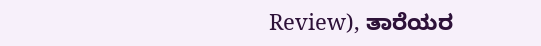Review), ತಾರೆಯರ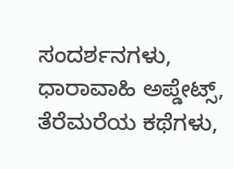ಸಂದರ್ಶನಗಳು, ಧಾರಾವಾಹಿ ಅಪ್ಡೇಟ್ಸ್, ತೆರೆಮರೆಯ ಕಥೆಗಳು,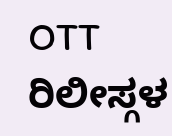OTT ರಿಲೀಸ್ಗಳ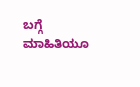ಬಗ್ಗೆ ಮಾಹಿತಿಯೂ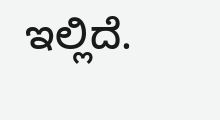ಇಲ್ಲಿದೆ.